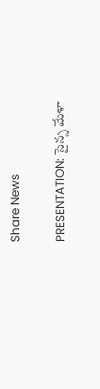Share News

PRESENTATION: సైన్స మేళా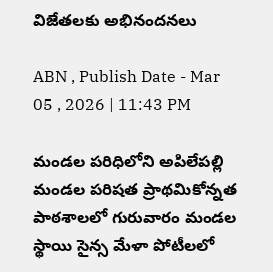విజేతలకు అభినందనలు

ABN , Publish Date - Mar 05 , 2026 | 11:43 PM

మండల పరిధిలోని అపిలేపల్లి మండల పరిషత ప్రాథమికోన్నత పాఠశాలలో గురువారం మండల స్థాయి సైన్స మేళా పోటీలలో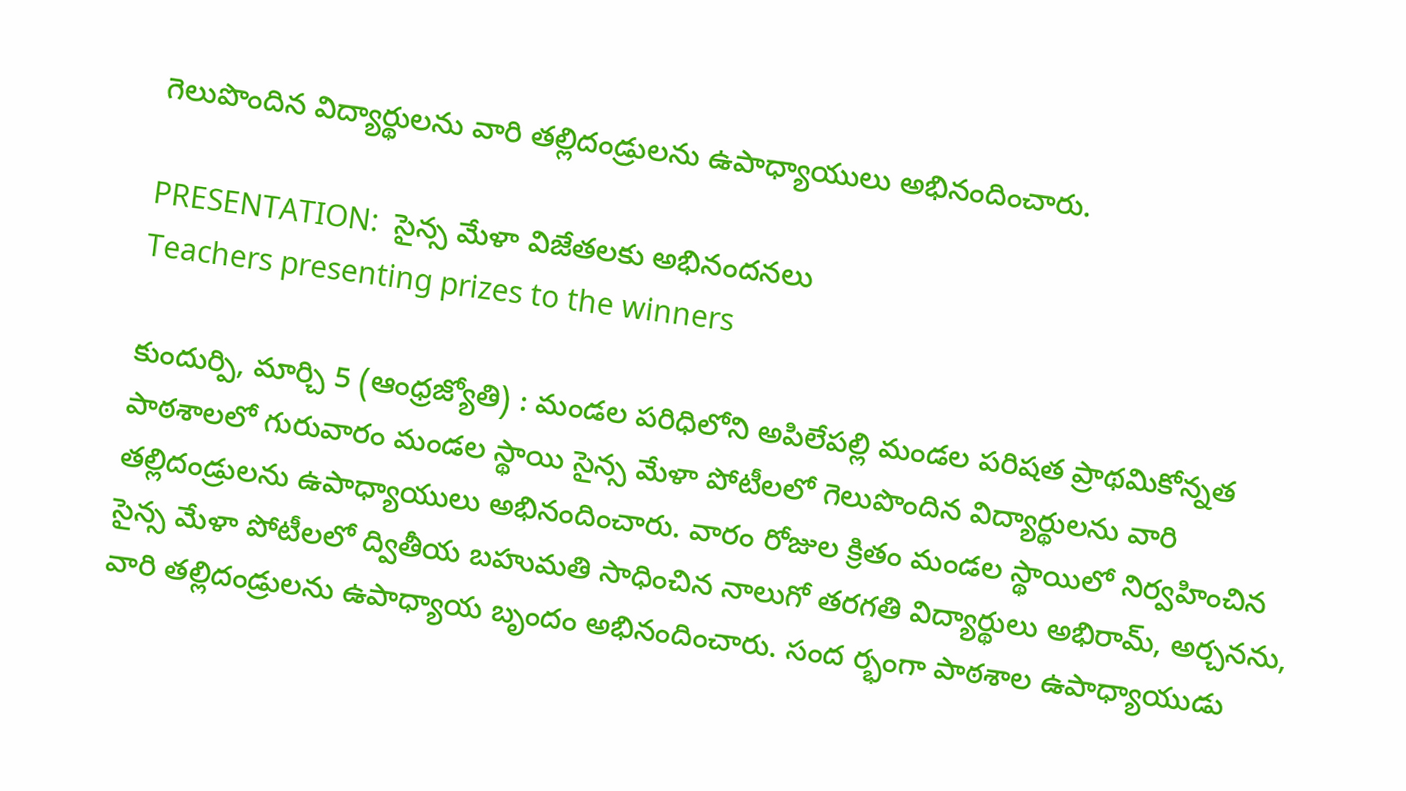గెలుపొందిన విద్యార్థులను వారి తల్లిదండ్రులను ఉపాధ్యాయులు అభినందించారు.

PRESENTATION:  సైన్స మేళా విజేతలకు అభినందనలు
Teachers presenting prizes to the winners

కుందుర్పి, మార్చి 5 (ఆంధ్రజ్యోతి) : మండల పరిధిలోని అపిలేపల్లి మండల పరిషత ప్రాథమికోన్నత పాఠశాలలో గురువారం మండల స్థాయి సైన్స మేళా పోటీలలో గెలుపొందిన విద్యార్థులను వారి తల్లిదండ్రులను ఉపాధ్యాయులు అభినందించారు. వారం రోజుల క్రితం మండల స్థాయిలో నిర్వహించిన సైన్స మేళా పోటీలలో ద్వితీయ బహుమతి సాధించిన నాలుగో తరగతి విద్యార్థులు అభిరామ్‌, అర్చనను, వారి తల్లిదండ్రులను ఉపాధ్యాయ బృందం అభినందించారు. సంద ర్భంగా పాఠశాల ఉపాధ్యాయుడు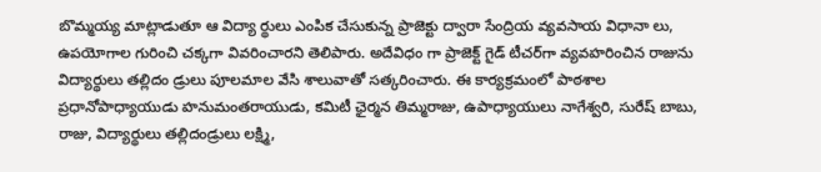బొమ్మయ్య మాట్లాడుతూ ఆ విద్యా ర్థులు ఎంపిక చేసుకున్న ప్రాజెక్టు ద్వారా సేంద్రియ వ్యవసాయ విధానా లు, ఉపయోగాల గురించి చక్కగా వివరించారని తెలిపారు. అదేవిధం గా ప్రాజెక్ట్‌ గైడ్‌ టీచర్‌గా వ్యవహరించిన రాజును విద్యార్థులు తల్లిదం డ్రులు పూలమాల వేసి శాలువాతో సత్కరించారు. ఈ కార్యక్రమంలో పాఠశాల ప్రధానోపాధ్యాయుడు హనుమంతరాయుడు, కమిటీ ఛైర్మన తిమ్మరాజు, ఉపాధ్యాయులు నాగేశ్వరి, సురేష్‌ బాబు, రాజు, విద్యార్థులు తల్లిదండ్రులు లక్ష్మి,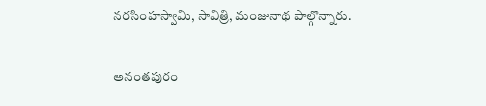నరసింహస్వామి, సావిత్రి, మంజునాథ పాల్గొన్నారు.


అనంతపురం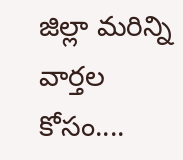జిల్లా మరిన్ని వార్తల కోసం....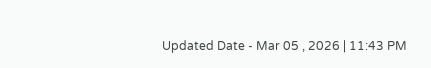Updated Date - Mar 05 , 2026 | 11:43 PM